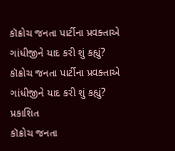કૉક્રોચ જનતા પાર્ટીના પ્રવક્તાએ ગાંધીજીને યાદ કરી શું કહ્યું?
કૉક્રોચ જનતા પાર્ટીના પ્રવક્તાએ ગાંધીજીને યાદ કરી શું કહ્યું?
પ્રકાશિત
કૉક્રોચ જનતા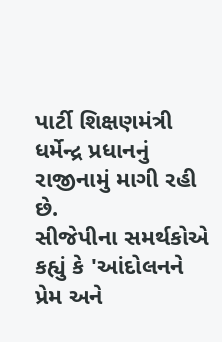પાર્ટી શિક્ષણમંત્રી ધર્મેન્દ્ર પ્રધાનનું રાજીનામું માગી રહી છે.
સીજેપીના સમર્થકોએ કહ્યું કે 'આંદોલનને પ્રેમ અને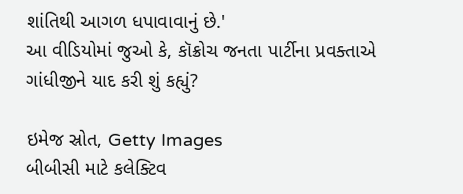શાંતિથી આગળ ધપાવાવાનું છે.'
આ વીડિયોમાં જુઓ કે, કૉક્રોચ જનતા પાર્ટીના પ્રવક્તાએ ગાંધીજીને યાદ કરી શું કહ્યું?

ઇમેજ સ્રોત, Getty Images
બીબીસી માટે કલેક્ટિવ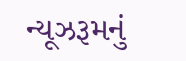ન્યૂઝરૂમનું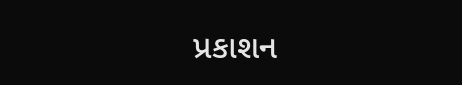પ્રકાશન